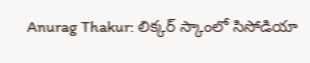Anurag Thakur: లిక్కర్ స్కాంలో సిసోడియా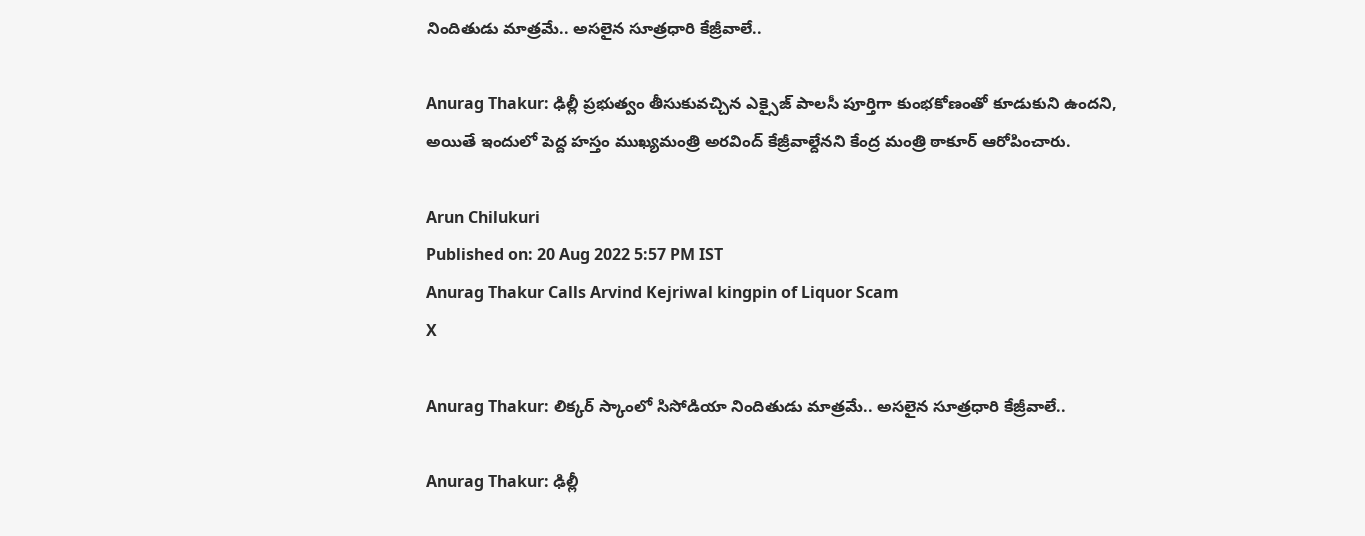నిందితుడు మాత్రమే.. అసలైన సూత్రధారి కేజ్రీవాలే..

Anurag Thakur: ఢిల్లీ ప్రభుత్వం తీసుకువచ్చిన ఎక్సైజ్ పాలసీ పూర్తిగా కుంభకోణంతో కూడుకుని ఉందని, అయితే ఇందులో పెద్ద హస్తం ముఖ్యమంత్రి అరవింద్ కేజ్రీవాల్దేనని కేంద్ర మంత్రి ఠాకూర్ ఆరోపించారు.

Arun Chilukuri
Published on: 20 Aug 2022 5:57 PM IST
Anurag Thakur Calls Arvind Kejriwal kingpin of Liquor Scam
X

Anurag Thakur: లిక్కర్ స్కాంలో సిసోడియా నిందితుడు మాత్రమే.. అసలైన సూత్రధారి కేజ్రీవాలే..

Anurag Thakur: ఢిల్లీ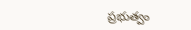ప్రభుత్వం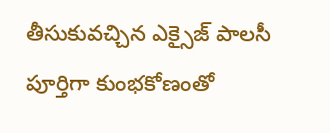తీసుకువచ్చిన ఎక్సైజ్ పాలసీ పూర్తిగా కుంభకోణంతో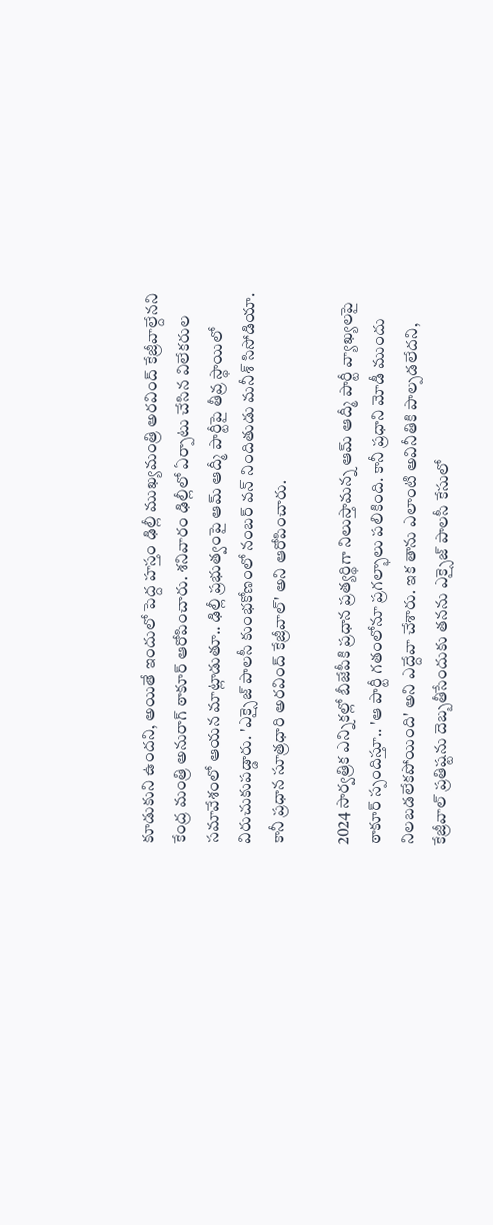కూడుకుని ఉందని, అయితే ఇందులో పెద్ద హస్తం ఢిల్లీ ముఖ్యమంత్రి అరవింద్ కేజ్రీవాల్దేనని కేంద్ర మంత్రి అనురాగ్‌ ఠాకూర్ ఆరోపించారు. శనివారం ఢిల్లీలో ఏర్పాటు చేసిన విలేకరుల సమావేశంలో ఆయన మాట్లాడుతూ.. ఢిల్లీ ప్రభుత్వంపై ఆమ్ ఆద్మీ పార్టీపై తీవ్ర స్థాయిలో విరుచుకుపడ్డారు. 'ఎక్సైజ్‌ పాలసీ కుంభకోణంలో నంబర్ వన్‌ నిందితుడు మనీశ్‌ సిసోడియా. కానీ ప్రధాన సూత్రధారి అరవింద్ కేజ్రీవాల్' అని ఆరోపించారు.

2024 సార్వత్రిక ఎన్నికల్లో బీజేపీకి ప్రధాన ప్రత్యర్థిగా నిలుస్తామన్న ఆమ్ ఆద్మీ పార్టీ వ్యాఖ్యలపై ఠాకూర్‌ స్పందిస్తూ.. 'ఆ పార్టీ గతంలోనూ ప్రగల్భాలు పలికింది. కానీ ప్రధాని మోడీ ముందు నిలబడలేకపోయింది' అని ఎద్దేవా చేశారు. ఇక తాను ఎలాంటి అవినీతికి పాల్ప‌డ‌లేద‌ని, కేజ్రీవాల్ ప్ర‌తిష్ట‌ను దెబ్బ‌తీసేందుకు త‌న‌ను ఎక్సైజ్ పాల‌సీ కేసులో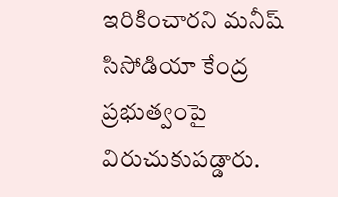ఇరికించార‌ని మ‌నీష్ సిసోడియా కేంద్ర ప్ర‌భుత్వంపై విరుచుకుప‌డ్డారు.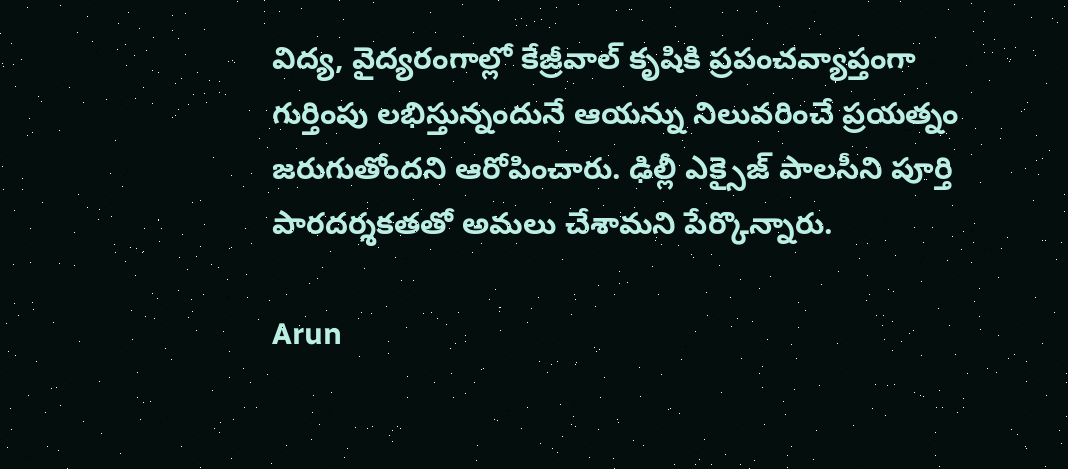విద్య, వైద్యరంగాల్లో కేజ్రీవాల్‌ కృషికి ప్రపంచవ్యాప్తంగా గుర్తింపు లభిస్తున్నందునే ఆయన్ను నిలువరించే ప్రయత్నం జరుగుతోందని ఆరోపించారు. ఢిల్లీ ఎక్సైజ్ పాలసీని పూర్తి పారదర్శకతతో అమలు చేశామని పేర్కొన్నారు.

Arun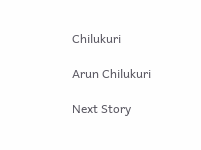Chilukuri

Arun Chilukuri

Next Story